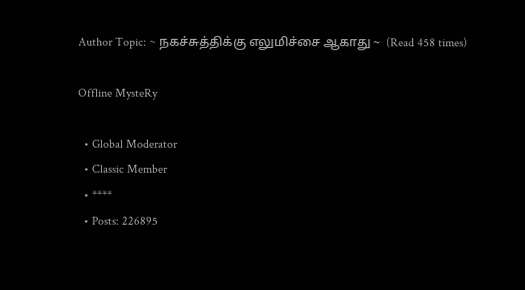Author Topic: ~ நகச்சுத்திக்கு எலுமிச்சை ஆகாது ~  (Read 458 times)

Offline MysteRy

  • Global Moderator
  • Classic Member
  • ****
  • Posts: 226895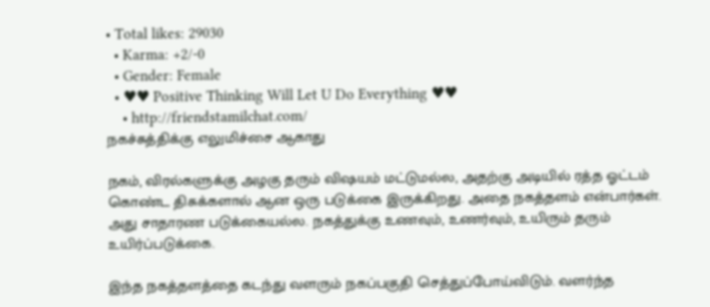• Total likes: 29030
  • Karma: +2/-0
  • Gender: Female
  • ♥♥ Positive Thinking Will Let U Do Everything ♥♥
    • http://friendstamilchat.com/
நகச்சுத்திக்கு எலுமிச்சை ஆகாது

நகம், விரல்களுக்கு அழகு தரும் விஷயம் மட்டுமல்ல, அதற்கு அடியில் ரத்த ஓட்டம் கொண்ட திசுக்களால் ஆன ஒரு படுக்கை இருக்கிறது. அதை நகத்தளம் என்பார்கள். அது சாதாரண படுக்கையல்ல. நகத்துக்கு உணவும், உணர்வும், உயிரும் தரும் உயிர்ப்படுக்கை.

இந்த நகத்தளத்தை கடந்து வளரும் நகப்பகுதி செத்துப்போய்விடும். வளர்ந்த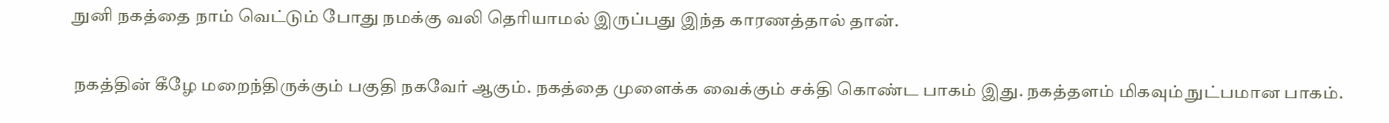நுனி நகத்தை நாம் வெட்டும் போது நமக்கு வலி தெரியாமல் இருப்பது இந்த காரணத்தால் தான்.

நகத்தின் கீழே மறைந்திருக்கும் பகுதி நகவேர் ஆகும். நகத்தை முளைக்க வைக்கும் சக்தி கொண்ட பாகம் இது. நகத்தளம் மிகவும் நுட்பமான பாகம்.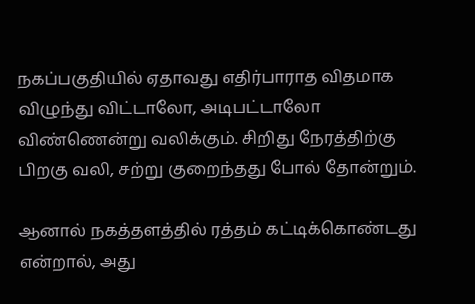நகப்பகுதியில் ஏதாவது எதிர்பாராத விதமாக விழுந்து விட்டாலோ, அடிபட்டாலோ விண்ணென்று வலிக்கும். சிறிது நேரத்திற்கு பிறகு வலி, சற்று குறைந்தது போல் தோன்றும்.

ஆனால் நகத்தளத்தில் ரத்தம் கட்டிக்கொண்டது என்றால், அது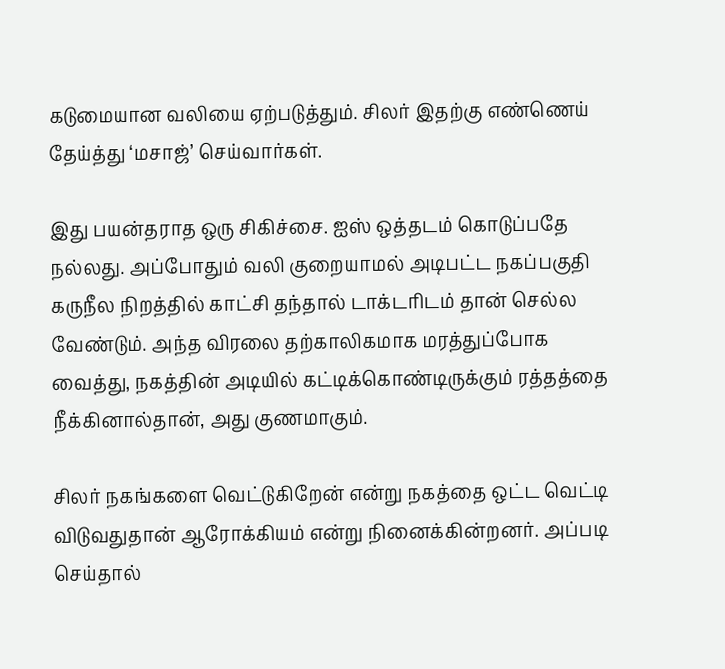கடுமையான வலியை ஏற்படுத்தும். சிலர் இதற்கு எண்ணெய் தேய்த்து ‘மசாஜ்’ செய்வார்கள்.

இது பயன்தராத ஒரு சிகிச்சை. ஐஸ் ஒத்தடம் கொடுப்பதே நல்லது. அப்போதும் வலி குறையாமல் அடிபட்ட நகப்பகுதி கருநீல நிறத்தில் காட்சி தந்தால் டாக்டரிடம் தான் செல்ல வேண்டும். அந்த விரலை தற்காலிகமாக மரத்துப்போக வைத்து, நகத்தின் அடியில் கட்டிக்கொண்டிருக்கும் ரத்தத்தை நீக்கினால்தான், அது குணமாகும்.

சிலர் நகங்களை வெட்டுகிறேன் என்று நகத்தை ஒட்ட வெட்டி விடுவதுதான் ஆரோக்கியம் என்று நினைக்கின்றனர். அப்படி செய்தால்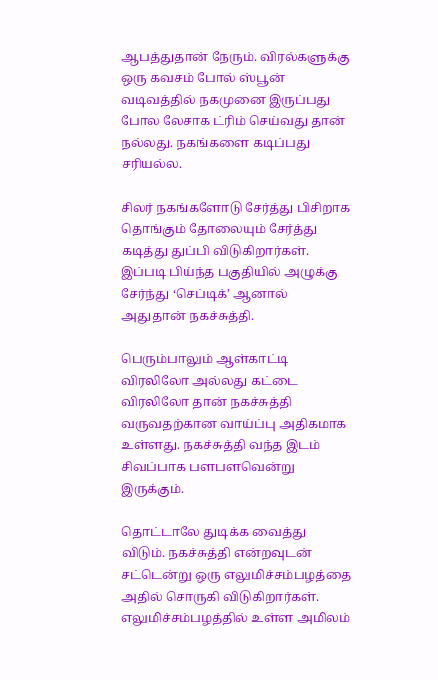ஆபத்துதான் நேரும். விரல்களுக்கு ஒரு கவசம் போல் ஸ்பூன் வடிவத்தில் நகமுனை இருப்பது போல லேசாக ட்ரிம் செய்வது தான் நல்லது. நகங்களை கடிப்பது சரியல்ல.

சிலர் நகங்களோடு சேர்த்து பிசிறாக தொங்கும் தோலையும் சேர்த்து கடித்து துப்பி விடுகிறார்கள். இப்படி பிய்ந்த பகுதியில் அழுக்கு சேர்ந்து ‘செப்டிக்’ ஆனால் அதுதான் நகச்சுத்தி.

பெரும்பாலும் ஆள்காட்டி விரலிலோ அல்லது கட்டை விரலிலோ தான் நகச்சுத்தி வருவதற்கான வாய்ப்பு அதிகமாக உள்ளது. நகச்சுத்தி வந்த இடம் சிவப்பாக பளபளவென்று இருக்கும்.

தொட்டாலே துடிக்க வைத்து விடும். நகச்சுத்தி என்றவுடன் சட்டென்று ஒரு எலுமிச்சம்பழத்தை அதில் சொருகி விடுகிறார்கள். எலுமிச்சம்பழத்தில் உள்ள அமிலம்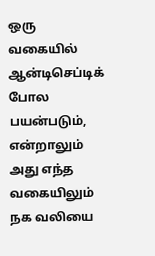ஒரு வகையில் ஆன்டிசெப்டிக் போல பயன்படும், என்றாலும் அது எந்த வகையிலும் நக வலியை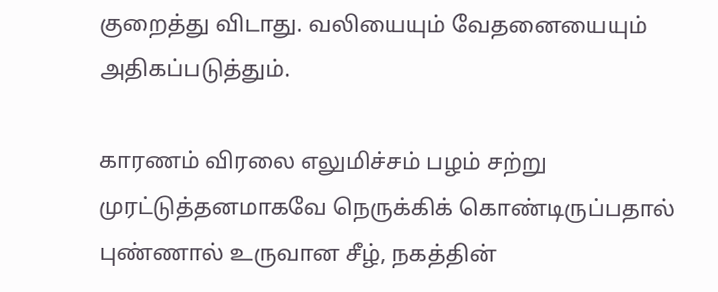குறைத்து விடாது. வலியையும் வேதனையையும் அதிகப்படுத்தும்.

காரணம் விரலை எலுமிச்சம் பழம் சற்று முரட்டுத்தனமாகவே நெருக்கிக் கொண்டிருப்பதால் புண்ணால் உருவான சீழ், நகத்தின்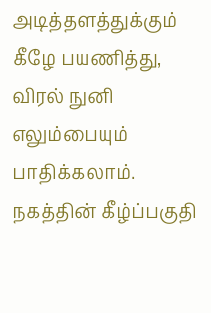அடித்தளத்துக்கும் கீழே பயணித்து, விரல் நுனி எலும்பையும் பாதிக்கலாம். நகத்தின் கீழ்ப்பகுதி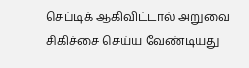செப்டிக் ஆகிவிட்டால் அறுவை சிகிச்சை செய்ய வேண்டியது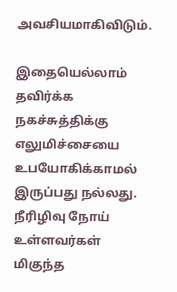அவசியமாகிவிடும்.

இதையெல்லாம் தவிர்க்க நகச்சுத்திக்கு எலுமிச்சையை உபயோகிக்காமல் இருப்பது நல்லது. நீரிழிவு நோய் உள்ளவர்கள் மிகுந்த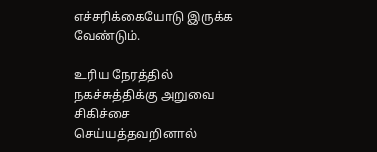எச்சரிக்கையோடு இருக்க வேண்டும்.

உரிய நேரத்தில் நகச்சுத்திக்கு அறுவை சிகிச்சை செய்யத்தவறினால்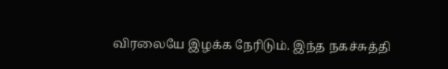விரலையே இழக்க நேரிடும். இந்த நகச்சுத்தி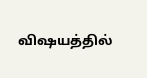விஷயத்தில்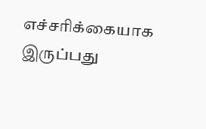எச்சரிக்கையாக இருப்பது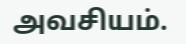அவசியம்.